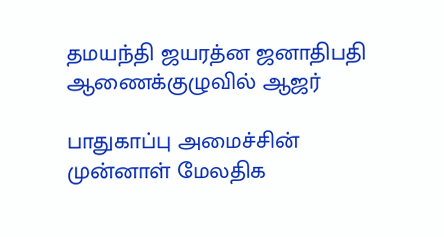தமயந்தி ஜயரத்ன ஜனாதிபதி ஆணைக்குழுவில் ஆஜர்

பாதுகாப்பு அமைச்சின் முன்னாள் மேலதிக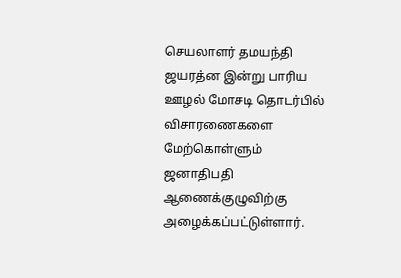செயலாளர் தமயந்தி ஜயரத்ன இன்று பாரிய ஊழல் மோசடி தொடர்பில் விசாரணைகளை மேற்கொள்ளும் ஜனாதிபதி ஆணைக்குழுவிற்கு அழைக்கப்பட்டுள்ளார்.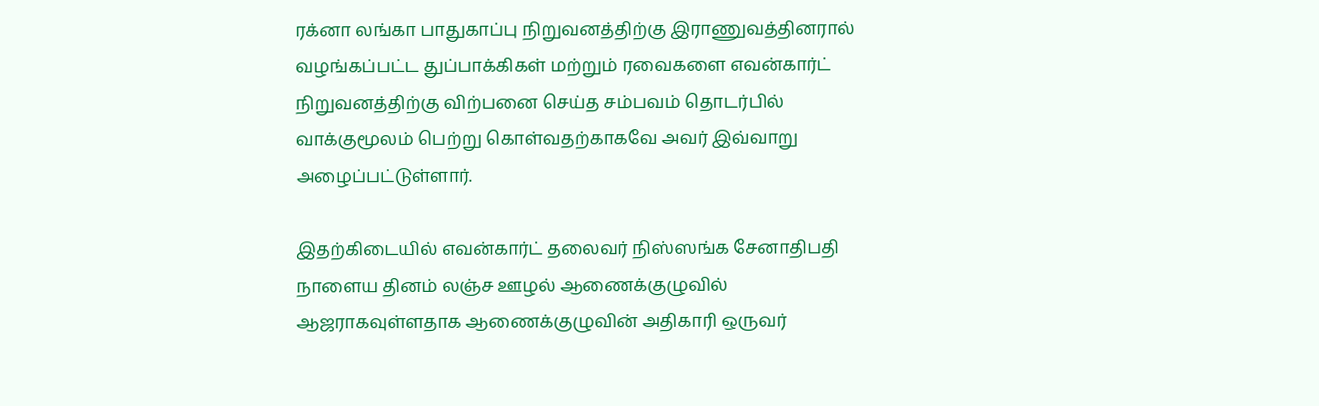ரக்னா லங்கா பாதுகாப்பு நிறுவனத்திற்கு இராணுவத்தினரால் வழங்கப்பட்ட துப்பாக்கிகள் மற்றும் ரவைகளை எவன்கார்ட் நிறுவனத்திற்கு விற்பனை செய்த சம்பவம் தொடர்பில் வாக்குமூலம் பெற்று கொள்வதற்காகவே அவர் இவ்வாறு அழைப்பட்டுள்ளார்.

இதற்கிடையில் எவன்கார்ட் தலைவர் நிஸ்ஸங்க சேனாதிபதி நாளைய தினம் லஞ்ச ஊழல் ஆணைக்குழுவில் ஆஜராகவுள்ளதாக ஆணைக்குழுவின் அதிகாரி ஒருவர்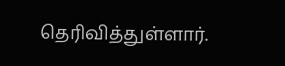தெரிவித்துள்ளார்.